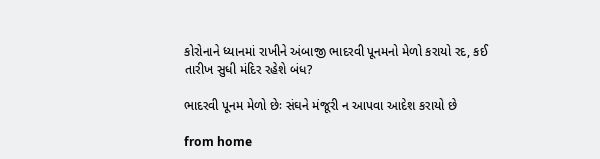કોરોનાને ધ્યાનમાં રાખીને અંબાજી ભાદરવી પૂનમનો મેળો કરાયો રદ, કઈ તારીખ સુધી મંદિર રહેશે બંધ?

ભાદરવી પૂનમ મેળો છેઃ સંઘને મંજૂરી ન આપવા આદેશ કરાયો છે

from home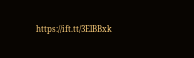https://ift.tt/3ElBBxk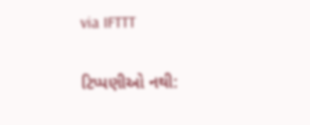via IFTTT

ટિપ્પણીઓ નથી: